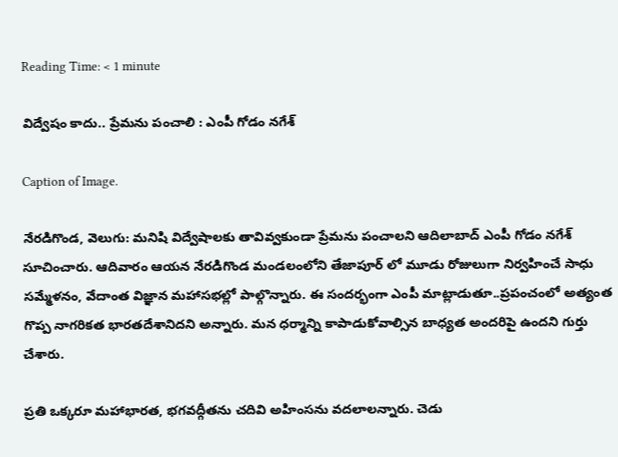Reading Time: < 1 minute

విద్వేషం కాదు.. ప్రేమను పంచాలి : ఎంపీ గోడం నగేశ్

Caption of Image.

నేరడిగొండ, వెలుగు: మనిషి విద్వేషాలకు తావివ్వకుండా ప్రేమను పంచాలని ఆదిలాబాద్ ఎంపీ గోడం నగేశ్ సూచించారు. ఆదివారం ఆయన నేరడిగొండ మండలంలోని తేజాపూర్ లో మూడు రోజులుగా నిర్వహించే సాధు సమ్మేళనం, వేదాంత విజ్ఞాన మహాసభల్లో పాల్గొన్నారు. ఈ సందర్భంగా ఎంపీ మాట్లాడుతూ..ప్రపంచంలో అత్యంత గొప్ప నాగరికత భారతదేశానిదని అన్నారు. మన ధర్మాన్ని కాపాడుకోవాల్సిన బాధ్యత అందరిపై ఉందని గుర్తు చేశారు.

ప్రతి ఒక్కరూ మహాభారత, భగవద్గీతను చదివి అహింసను వదలాలన్నారు. చెడు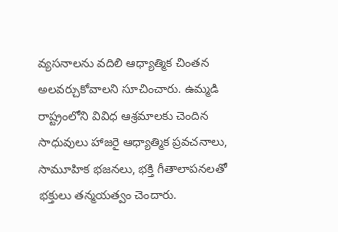వ్యసనాలను వదిలి ఆధ్యాత్మిక చింతన అలవర్చుకోవాలని సూచించారు. ఉమ్మడి రాష్ట్రంలోని వివిధ ఆశ్రమాలకు చెందిన సాధువులు హాజరై ఆధ్యాత్మిక ప్రవచనాలు, సామూహిక భజనలు, భక్తి గీతాలాపనలతో భక్తులు తన్మయత్వం చెందారు.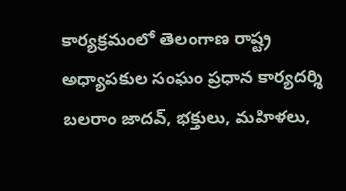కార్యక్రమంలో తెలంగాణ రాష్ట్ర అధ్యాపకుల సంఘం ప్రధాన కార్యదర్శి బలరాం జాదవ్, భక్తులు, మహిళలు,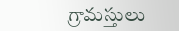గ్రామస్తులు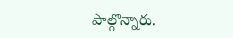పాల్గొన్నారు.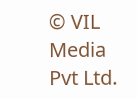© VIL Media Pvt Ltd.